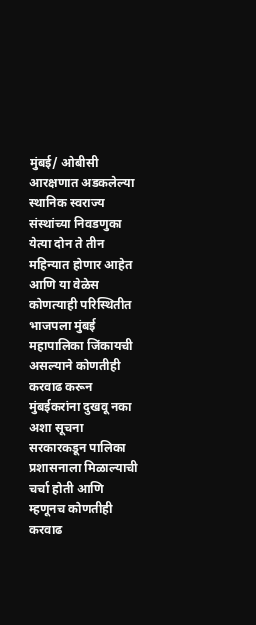मुंबई/ ओबीसी आरक्षणात अडकलेल्या स्थानिक स्वराज्य संस्थांच्या निवडणुका येत्या दोन ते तीन महिन्यात होणार आहेत आणि या वेळेस कोणत्याही परिस्थितीत भाजपला मुंबई महापालिका जिंकायची असल्याने कोणतीही करवाढ करून मुंबईकरांना दुखवू नका अशा सूचना सरकारकडून पालिका प्रशासनाला मिळाल्याची चर्चा होती आणि म्हणूनच कोणतीही करवाढ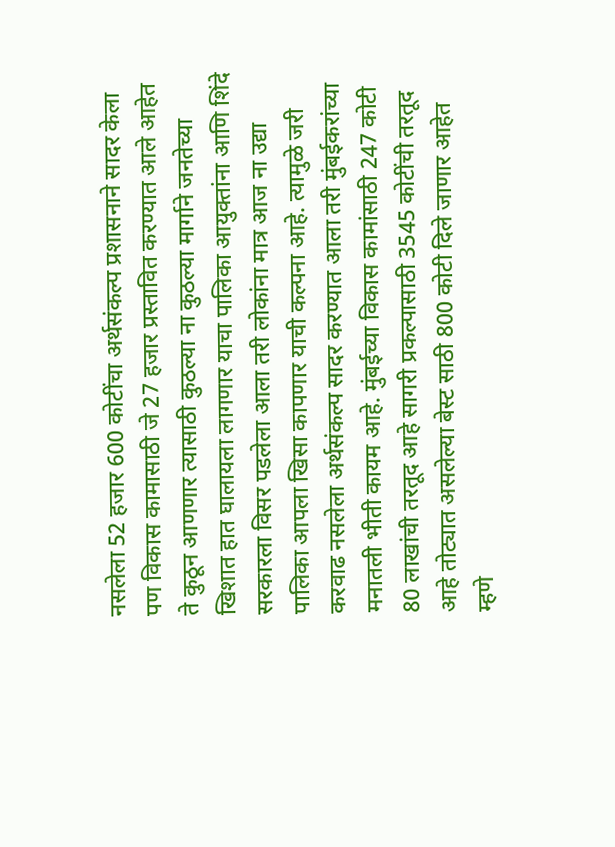नसलेला 52 हजार 600 कोटींचा अर्थसंकल्प प्रशासनाने सादर केला पण विकास कामासाठी जे 27 हजार प्रस्तावित करण्यात आले आहेत ते कुठून आणणार त्यासाठी कुठल्या ना कुठल्या मार्गाने जनतेच्या खिशात हात घालायला लागणार याचा पालिका आयुक्तांना आणि शिंदे सरकारला विसर पडलेला आला तरी लोकांना मात्र आज ना उद्या पालिका आपला खिसा कापणार याची कल्पना आहे. त्यामुळे जरी करवाढ नसलेला अर्थसंकल्प सादर करण्यात आला तरी मुंबईकरांच्या मनातली भीती कायम आहे. मुंबईच्या विकास कामांसाठी 247 कोटी 80 लाखांची तरतूद आहे सागरी प्रकल्पासाठी 3545 कोटींची तरतूद आहे तोट्यात असलेल्या बेस्ट साठी 800 कोटी दिले जाणार आहेत म्हणे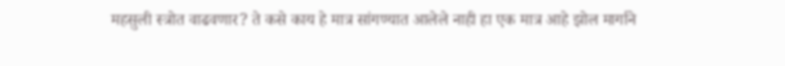महसुली स्त्रोत वाढवणार? ते कसे काय हे मात्र सांगण्यात आलेले नाही हा एक मात्र आहे झोल मार्गाने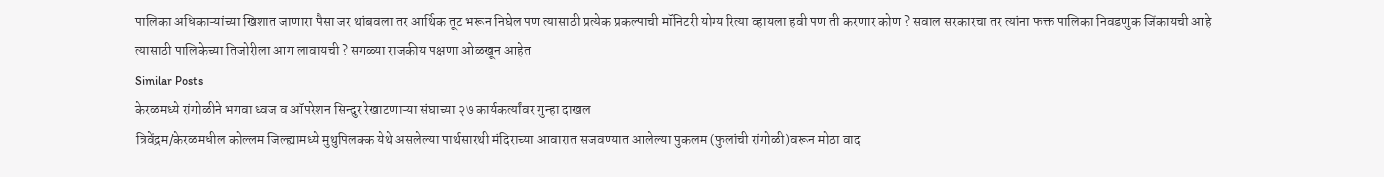पालिका अधिकाऱ्यांच्या खिशात जाणारा पैसा जर थांबवला तर आर्थिक तूट भरून निघेल पण त्यासाठी प्रत्येक प्रकल्पाची मॉनिटरी योग्य रित्या व्हायला हवी पण ती करणार कोण ? सवाल सरकारचा तर त्यांना फक्त पालिका निवडणुक जिंकायची आहे त्यासाठी पालिकेच्या तिजोरीला आग लावायची ? सगळ्या राजकीय पक्षणा ओळखून आहेत
Similar Posts
केरळमध्ये रांगोळीने भगवा ध्वज व ऑपरेशन सिन्दुर रेखाटणाऱ्या संघाच्या २७ कार्यकर्त्यांवर गुन्हा दाखल
त्रिवेंद्रम/केरळमधील कोल्लम जिल्ह्यामध्ये मुथुपिलक्क येथे असलेल्या पार्थसारथी मंदिराच्या आवारात सजवण्यात आलेल्या पुकलम (फुलांची रांगोळी)वरून मोठा वाद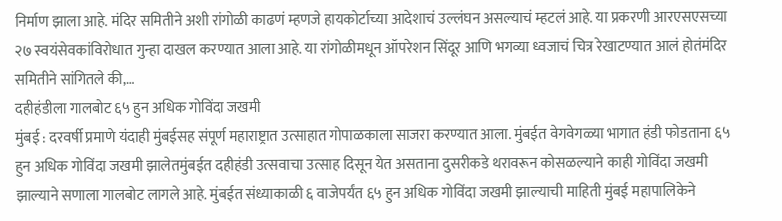निर्माण झाला आहे. मंदिर समितीने अशी रांगोळी काढणं म्हणजे हायकोर्टाच्या आदेशाचं उल्लंघन असल्याचं म्हटलं आहे. या प्रकरणी आरएसएसच्या २७ स्वयंसेवकांविरोधात गुन्हा दाखल करण्यात आला आहे. या रांगोळीमधून ऑपरेशन सिंदूर आणि भगव्या ध्वजाचं चित्र रेखाटण्यात आलं होतंमंदिर समितीने सांगितले की,…
दहीहंडीला गालबोट ६५ हुन अधिक गोविंदा जखमी
मुंबई : दरवर्षी प्रमाणे यंदाही मुंबईसह संपूर्ण महाराष्ट्रात उत्साहात गोपाळकाला साजरा करण्यात आला. मुंबईत वेगवेगळ्या भागात हंडी फोडताना ६५ हुन अधिक गोविंदा जखमी झालेतमुंबईत दहीहंडी उत्सवाचा उत्साह दिसून येत असताना दुसरीकडे थरावरून कोसळल्याने काही गोविंदा जखमी झाल्याने सणाला गालबोट लागले आहे. मुंबईत संध्याकाळी ६ वाजेपर्यंत ६५ हुन अधिक गोविंदा जखमी झाल्याची माहिती मुंबई महापालिकेने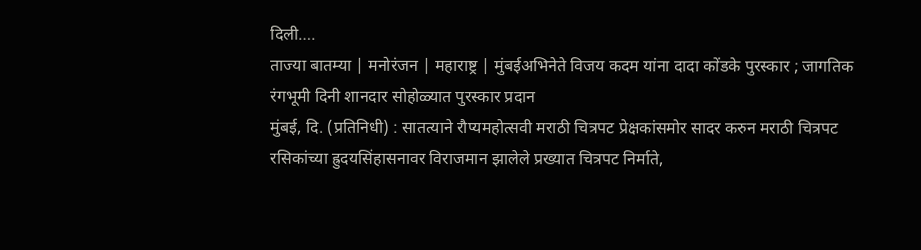दिली….
ताज्या बातम्या | मनोरंजन | महाराष्ट्र | मुंबईअभिनेते विजय कदम यांना दादा कोंडके पुरस्कार ; जागतिक रंगभूमी दिनी शानदार सोहोळ्यात पुरस्कार प्रदान
मुंबई, दि. (प्रतिनिधी) : सातत्याने रौप्यमहोत्सवी मराठी चित्रपट प्रेक्षकांसमोर सादर करुन मराठी चित्रपट रसिकांच्या ह्रुदयसिंहासनावर विराजमान झालेले प्रख्यात चित्रपट निर्माते,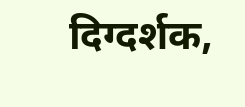दिग्दर्शक,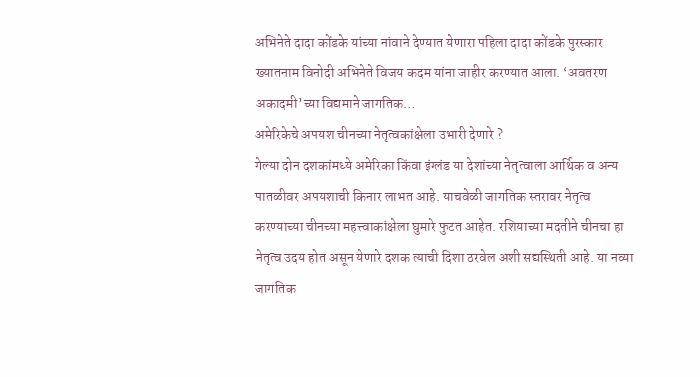अभिनेते दादा कोंडके यांच्या नांवाने देण्यात येणारा पहिला दादा कोंडके पुरस्कार ख्यातनाम विनोदी अभिनेते विजय कदम यांना जाहीर करण्यात आला. ‘अवतरण अकादमी’च्या विद्यमाने जागतिक…
अमेरिकेचे अपयश चीनच्या नेतृत्वकांक्षेला उभारी देणारे ?
गेल्या दोन दशकांमध्ये अमेरिका किंवा इंग्लंड या देशांच्या नेतृत्वाला आर्थिक व अन्य पातळीवर अपयशाची किनार लाभत आहे. याचवेळी जागतिक स्तरावर नेतृत्व करण्याच्या चीनच्या महत्त्वाकांक्षेला घुमारे फुटत आहेत. रशियाच्या मदतीने चीनचा हा नेतृत्व उदय होत असून येणारे दशक त्याची दिशा ठरवेल अशी सद्यस्थिती आहे. या नव्या जागतिक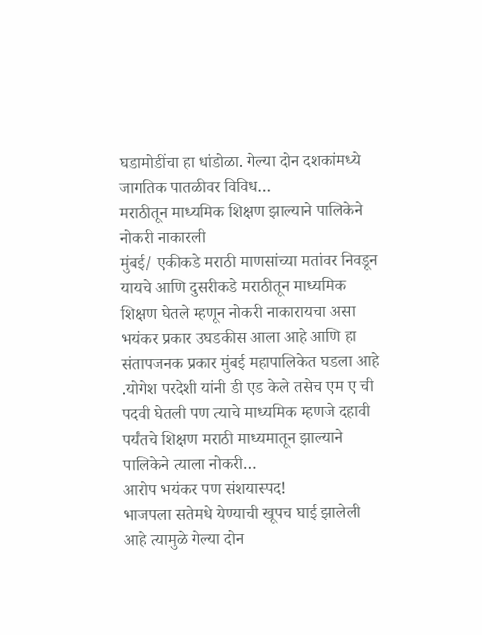घडामोडींचा हा धांडोळा. गेल्या दोन दशकांमध्ये जागतिक पातळीवर विविध…
मराठीतून माध्यमिक शिक्षण झाल्याने पालिकेने नोकरी नाकारली
मुंबई/ एकीकडे मराठी माणसांच्या मतांवर निवडून यायचे आणि दुसरीकडे मराठीतून माध्यमिक शिक्षण घेतले म्हणून नोकरी नाकारायचा असा भयंकर प्रकार उघडकीस आला आहे आणि हा संतापजनक प्रकार मुंबई महापालिकेत घडला आहे .योगेश परदेशी यांनी डी एड केले तसेच एम ए ची पदवी घेतली पण त्याचे माध्यमिक म्हणजे दहावी पर्यंतचे शिक्षण मराठी माध्यमातून झाल्याने पालिकेने त्याला नोकरी…
आरोप भयंकर पण संशयास्पद!
भाजपला सतेमधे येण्याची खूपच घाई झालेली आहे त्यामुळे गेल्या दोन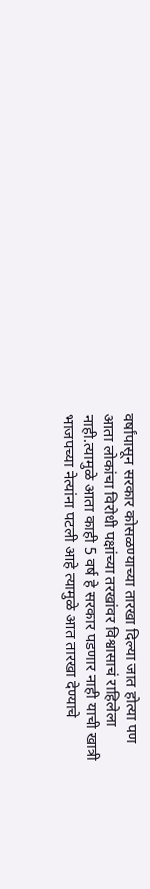वर्षांपासून सरकार कोसळण्याच्या तारखा दिल्या जात होत्या पण आता लोकांचा विरोधी पक्षांच्या तरखांवर विश्वासाचं राहिलेला नाही.त्यामुळे आता काही 5 वर्ष हे सरकार पडणार नाही याची खात्री भाजपच्या नेत्यांना पटली आहे त्यामुळे आत तारखा देण्याचे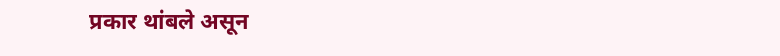प्रकार थांबले असून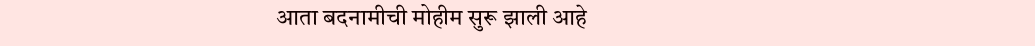आता बदनामीची मोहीम सुरू झाली आहे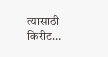त्यासाठी किरीट…